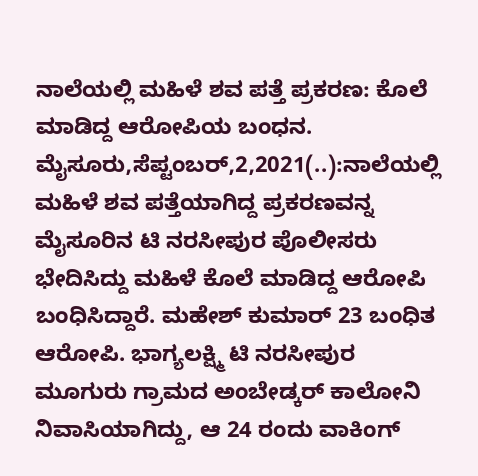ನಾಲೆಯಲ್ಲಿ ಮಹಿಳೆ ಶವ ಪತ್ತೆ ಪ್ರಕರಣ: ಕೊಲೆ ಮಾಡಿದ್ದ ಆರೋಪಿಯ ಬಂಧನ. ಮೈಸೂರು,ಸೆಪ್ಟಂಬರ್,2,2021(..):ನಾಲೆಯಲ್ಲಿ ಮಹಿಳೆ ಶವ ಪತ್ತೆಯಾಗಿದ್ದ ಪ್ರಕರಣವನ್ನ ಮೈಸೂರಿನ ಟಿ ನರಸೀಪುರ ಪೊಲೀಸರು ಭೇದಿಸಿದ್ದು ಮಹಿಳೆ ಕೊಲೆ ಮಾಡಿದ್ದ ಆರೋಪಿ ಬಂಧಿಸಿದ್ದಾರೆ. ಮಹೇಶ್ ಕುಮಾರ್ 23 ಬಂಧಿತ ಆರೋಪಿ. ಭಾಗ್ಯಲಕ್ಷ್ಮಿ ಟಿ ನರಸೀಪುರ ಮೂಗುರು ಗ್ರಾಮದ ಅಂಬೇಡ್ಕರ್ ಕಾಲೋನಿ ನಿವಾಸಿಯಾಗಿದ್ದು, ಆ 24 ರಂದು ವಾಕಿಂಗ್‌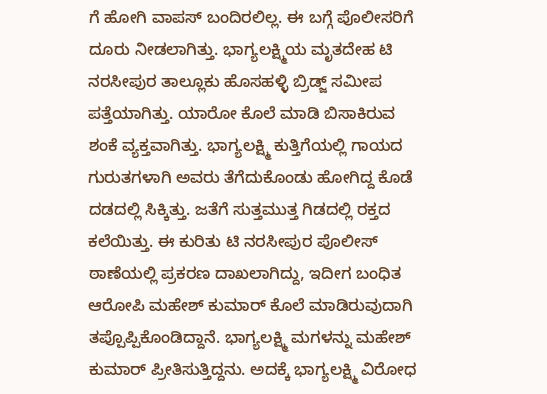ಗೆ ಹೋಗಿ ವಾಪಸ್ ಬಂದಿರಲಿಲ್ಲ. ಈ ಬಗ್ಗೆ ಪೊಲೀಸರಿಗೆ ದೂರು ನೀಡಲಾಗಿತ್ತು. ಭಾಗ್ಯಲಕ್ಷ್ಮಿಯ ಮೃತದೇಹ ಟಿ ನರಸೀಪುರ ತಾಲ್ಲೂಕು ಹೊಸಹಳ್ಳಿ ಬ್ರಿಡ್ಜ್ ಸಮೀಪ ಪತ್ತೆಯಾಗಿತ್ತು. ಯಾರೋ ಕೊಲೆ ಮಾಡಿ ಬಿಸಾಕಿರುವ ಶಂಕೆ ವ್ಯಕ್ತವಾಗಿತ್ತು. ಭಾಗ್ಯಲಕ್ಷ್ಮಿ ಕುತ್ತಿಗೆಯಲ್ಲಿ ಗಾಯದ ಗುರುತಗಳಾಗಿ ಅವರು ತೆಗೆದುಕೊಂಡು ಹೋಗಿದ್ದ ಕೊಡೆ ದಡದಲ್ಲಿ ಸಿಕ್ಕಿತ್ತು. ಜತೆಗೆ ಸುತ್ತಮುತ್ತ ಗಿಡದಲ್ಲಿ ರಕ್ತದ ಕಲೆಯಿತ್ತು. ಈ ಕುರಿತು ಟಿ ನರಸೀಪುರ ಪೊಲೀಸ್ ಠಾಣೆಯಲ್ಲಿ ಪ್ರಕರಣ ದಾಖಲಾಗಿದ್ದು, ಇದೀಗ ಬಂಧಿತ ಆರೋಪಿ ಮಹೇಶ್ ಕುಮಾರ್ ಕೊಲೆ ಮಾಡಿರುವುದಾಗಿ ತಪ್ಪೊಪ್ಪಿಕೊಂಡಿದ್ದಾನೆ. ಭಾಗ್ಯಲಕ್ಷ್ಮಿ ಮಗಳನ್ನು ಮಹೇಶ್ ಕುಮಾರ್ ಪ್ರೀತಿಸುತ್ತಿದ್ದನು. ಅದಕ್ಕೆ ಭಾಗ್ಯಲಕ್ಷ್ಮಿ ವಿರೋಧ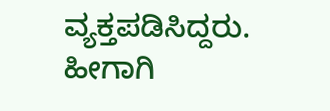ವ್ಯಕ್ತಪಡಿಸಿದ್ದರು. ಹೀಗಾಗಿ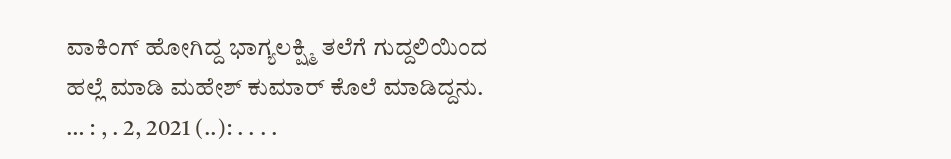ವಾಕಿಂಗ್ ಹೋಗಿದ್ದ ಭಾಗ್ಯಲಕ್ಷ್ಮಿ ತಲೆಗೆ ಗುದ್ದಲಿಯಿಂದ ಹಲ್ಲೆ ಮಾಡಿ ಮಹೇಶ್ ಕುಮಾರ್ ಕೊಲೆ ಮಾಡಿದ್ದನು. … : , . 2, 2021 (..): . . . .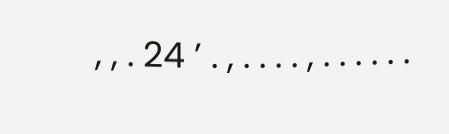, , . 24 ’ . , . . . . , . . . . . .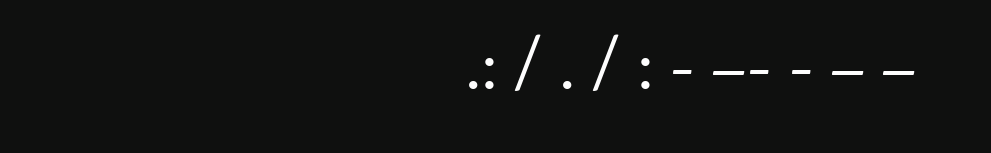.: / . / : - –- - – –